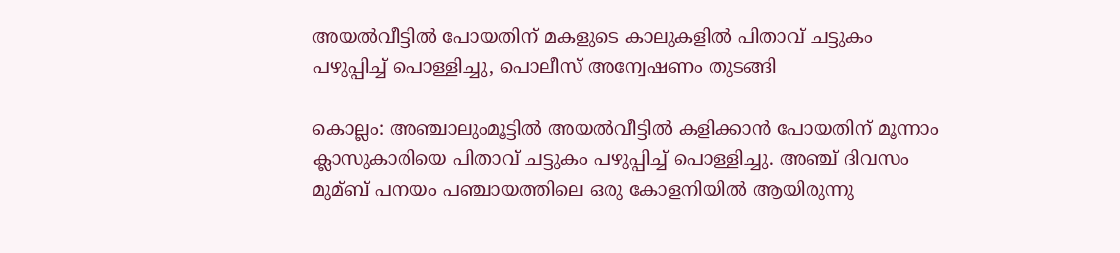അയല്‍വീട്ടില്‍ പോയതിന് മകളുടെ കാലുകളില്‍ പിതാവ് ചട്ടുകം പഴുപ്പിച്ച്‌ പൊള്ളിച്ചു, പൊലീസ് അന്വേഷണം തുടങ്ങി

കൊല്ലം: അഞ്ചാലുംമൂട്ടില്‍ അയല്‍വീട്ടില്‍ കളിക്കാന്‍ പോയതിന് മൂന്നാം ക്ലാസുകാരിയെ പിതാവ് ചട്ടുകം പഴുപ്പിച്ച്‌ പൊള്ളിച്ചു. അഞ്ച് ദിവസം മുമ്ബ് പനയം പഞ്ചായത്തിലെ ഒരു കോളനിയില്‍ ആയിരുന്നു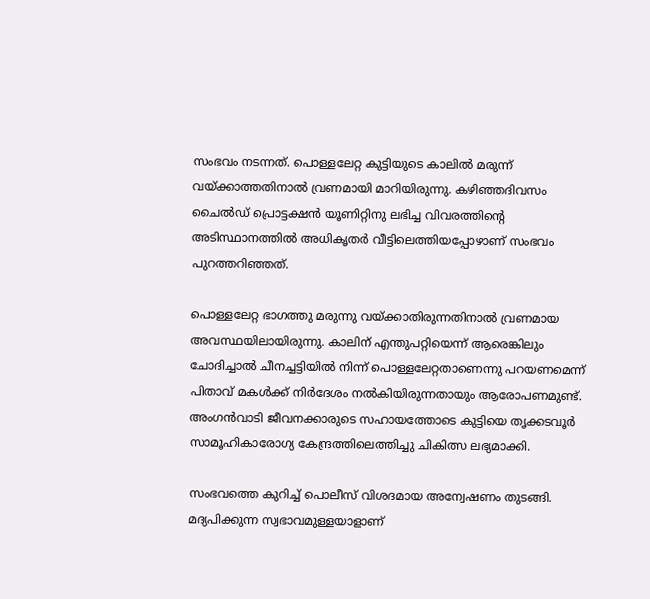സംഭവം നടന്നത്. പൊള്ളലേറ്റ കുട്ടിയുടെ കാലില്‍ മരുന്ന് വയ്ക്കാത്തതിനാല്‍ വ്രണമായി മാറിയിരുന്നു. കഴിഞ്ഞദിവസം ചൈല്‍ഡ് പ്രൊട്ടക്ഷന്‍ യൂണിറ്റിനു ലഭിച്ച വിവരത്തിന്റെ അടിസ്ഥാനത്തില്‍ അധികൃതര്‍ വീട്ടിലെത്തിയപ്പോഴാണ് സംഭവം പുറത്തറിഞ്ഞത്.

പൊള്ളലേറ്റ ഭാഗത്തു മരുന്നു വയ്ക്കാതിരുന്നതിനാല്‍ വ്രണമായ അവസ്ഥയിലായിരുന്നു. കാലിന് എന്തുപറ്റിയെന്ന് ആരെങ്കിലും ചോദിച്ചാല്‍ ചീനച്ചട്ടിയില്‍ നിന്ന് പൊള്ളലേറ്റതാണെന്നു പറയണമെന്ന് പിതാവ് മകള്‍ക്ക് നിര്‍ദേശം നല്‍കിയിരുന്നതായും ആരോപണമുണ്ട്. അംഗന്‍വാടി ജീവനക്കാരുടെ സഹായത്തോടെ കുട്ടിയെ തൃക്കടവൂര്‍ സാമൂഹികാരോഗ്യ കേന്ദ്രത്തിലെത്തിച്ചു ചികിത്സ ലഭ്യമാക്കി.

സംഭവത്തെ കുറിച്ച്‌ പൊലീസ് വിശദമായ അന്വേഷണം തുടങ്ങി. മദ്യപിക്കുന്ന സ്വഭാവമുള്ളയാളാണ്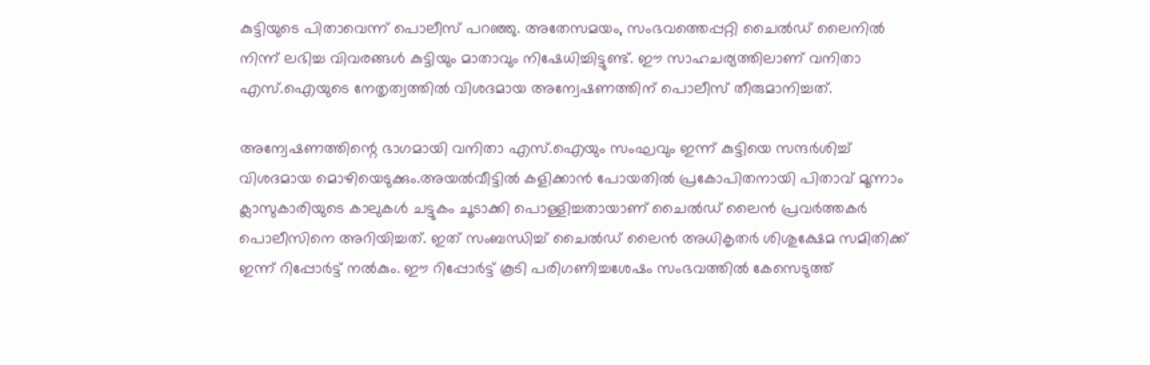കുട്ടിയുടെ പിതാവെന്ന് പൊലീസ് പറഞ്ഞു. അതേസമയം, സംഭവത്തെപ്പറ്റി ചൈല്‍ഡ് ലൈനില്‍ നിന്ന് ലഭിച്ച വിവരങ്ങള്‍ കുട്ടിയും മാതാവും നിഷേധിച്ചിട്ടുണ്ട്. ഈ സാഹചര്യത്തിലാണ് വനിതാ എസ്.ഐയുടെ നേതൃത്വത്തില്‍ വിശദമായ അന്വേഷണത്തിന് പൊലീസ് തീരുമാനിച്ചത്.

അന്വേഷണത്തിന്റെ ഭാഗമായി വനിതാ എസ്.ഐയും സംഘവും ഇന്ന് കുട്ടിയെ സന്ദര്‍ശിച്ച്‌ വിശദമായ മൊഴിയെടുക്കും.അയല്‍വീട്ടില്‍ കളിക്കാന്‍ പോയതില്‍ പ്രകോപിതനായി പിതാവ് മൂന്നാം ക്ലാസുകാരിയുടെ കാലുകള്‍ ചട്ടുകം ചൂടാക്കി പൊള്ളിച്ചതായാണ് ചൈല്‍ഡ് ലൈന്‍ പ്രവര്‍ത്തകര്‍ പൊലീസിനെ അറിയിച്ചത്. ഇത് സംബന്ധിച്ച്‌ ചൈല്‍ഡ് ലൈന്‍ അധികൃതര്‍ ശിശുക്ഷേമ സമിതിക്ക് ഇന്ന് റിപ്പോര്‍ട്ട് നല്‍കും. ഈ റിപ്പോര്‍ട്ട് കൂടി പരിഗണിച്ചശേഷം സംഭവത്തില്‍ കേസെടുത്ത്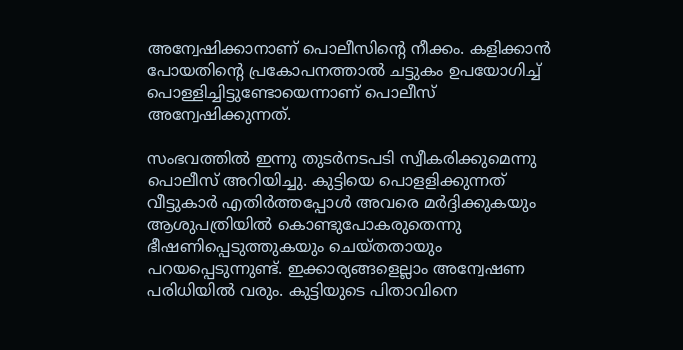അന്വേഷിക്കാനാണ് പൊലീസിന്റെ നീക്കം. കളിക്കാന്‍ പോയതിന്റെ പ്രകോപനത്താല്‍ ചട്ടുകം ഉപയോഗിച്ച്‌ പൊള്ളിച്ചിട്ടുണ്ടോയെന്നാണ് പൊലീസ് അന്വേഷിക്കുന്നത്.

സംഭവത്തില്‍ ഇന്നു തുടര്‍നടപടി സ്വീകരിക്കുമെന്നു പൊലീസ് അറിയിച്ചു. കുട്ടിയെ പൊളളിക്കുന്നത് വീട്ടുകാര്‍ എതിര്‍ത്തപ്പോള്‍ അവരെ മര്‍ദ്ദിക്കുകയും ആശുപത്രിയില്‍ കൊണ്ടുപോകരുതെന്നു ഭീഷണിപ്പെടുത്തുകയും ചെയ്തതായും പറയപ്പെടുന്നുണ്ട്. ഇക്കാര്യങ്ങളെല്ലാം അന്വേഷണ പരിധിയില്‍ വരും. കുട്ടിയുടെ പിതാവിനെ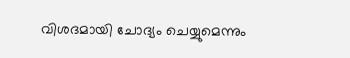വിശദമായി ചോദ്യം ചെയ്യുമെന്നും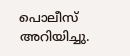പൊലീസ് അറിയിച്ചു.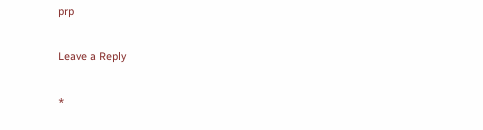prp

Leave a Reply

*